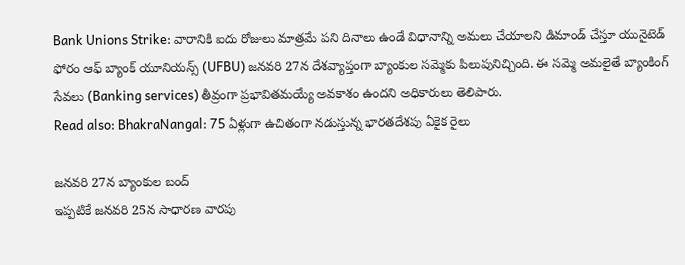Bank Unions Strike: వారానికి ఐదు రోజులు మాత్రమే పని దినాలు ఉండే విధానాన్ని అమలు చేయాలని డిమాండ్ చేస్తూ యునైటెడ్ ఫోరం ఆఫ్ బ్యాంక్ యూనియన్స్ (UFBU) జనవరి 27న దేశవ్యాప్తంగా బ్యాంకుల సమ్మెకు పిలుపునిచ్చింది. ఈ సమ్మె అమలైతే బ్యాంకింగ్ సేవలు (Banking services) తీవ్రంగా ప్రభావితమయ్యే అవకాశం ఉందని అధికారులు తెలిపారు.
Read also: BhakraNangal: 75 ఏళ్లుగా ఉచితంగా నడుస్తున్న భారతదేశపు ఏకైక రైలు

జనవరి 27న బ్యాంకుల బంద్
ఇప్పటికే జనవరి 25న సాధారణ వారపు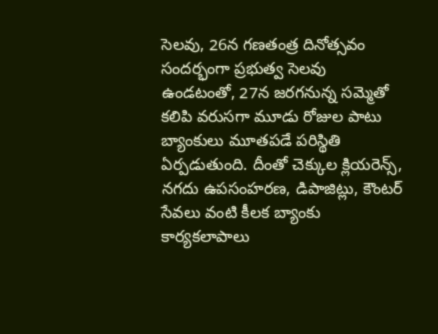సెలవు, 26న గణతంత్ర దినోత్సవం సందర్భంగా ప్రభుత్వ సెలవు ఉండటంతో, 27న జరగనున్న సమ్మెతో కలిపి వరుసగా మూడు రోజుల పాటు బ్యాంకులు మూతపడే పరిస్థితి ఏర్పడుతుంది. దీంతో చెక్కుల క్లియరెన్స్, నగదు ఉపసంహరణ, డిపాజిట్లు, కౌంటర్ సేవలు వంటి కీలక బ్యాంకు కార్యకలాపాలు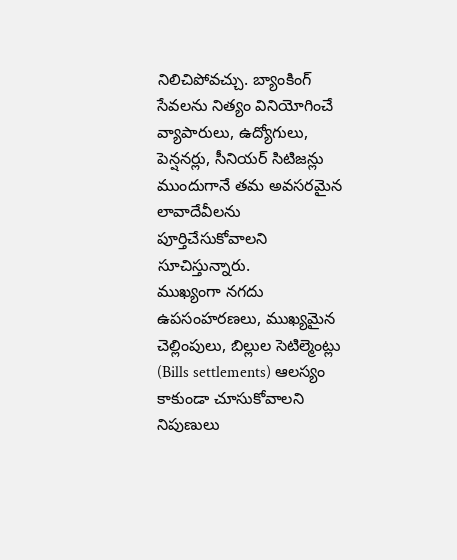నిలిచిపోవచ్చు. బ్యాంకింగ్ సేవలను నిత్యం వినియోగించే వ్యాపారులు, ఉద్యోగులు, పెన్షనర్లు, సీనియర్ సిటిజన్లు ముందుగానే తమ అవసరమైన లావాదేవీలను పూర్తిచేసుకోవాలని సూచిస్తున్నారు.
ముఖ్యంగా నగదు ఉపసంహరణలు, ముఖ్యమైన చెల్లింపులు, బిల్లుల సెటిల్మెంట్లు (Bills settlements) ఆలస్యం కాకుండా చూసుకోవాలని నిపుణులు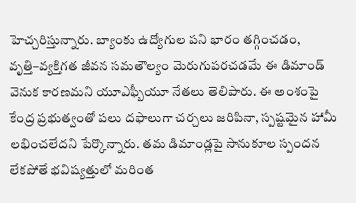హెచ్చరిస్తున్నారు. బ్యాంకు ఉద్యోగుల పని భారం తగ్గించడం, వృత్తి–వ్యక్తిగత జీవన సమతౌల్యం మెరుగుపరచడమే ఈ డిమాండ్ వెనుక కారణమని యూఎఫ్బీయూ నేతలు తెలిపారు. ఈ అంశంపై కేంద్ర ప్రభుత్వంతో పలు దఫాలుగా చర్చలు జరిపినా, స్పష్టమైన హామీ లభించలేదని పేర్కొన్నారు. తమ డిమాండ్లపై సానుకూల స్పందన లేకపోతే భవిష్యత్తులో మరింత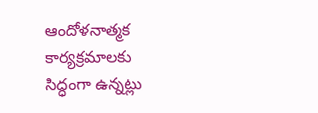ఆందోళనాత్మక కార్యక్రమాలకు సిద్ధంగా ఉన్నట్లు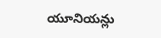యూనియన్లు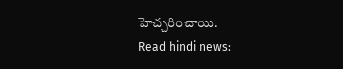హెచ్చరించాయి.
Read hindi news: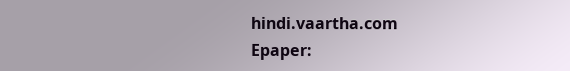hindi.vaartha.com
Epaper: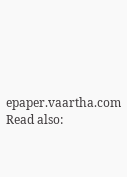epaper.vaartha.com
Read also: